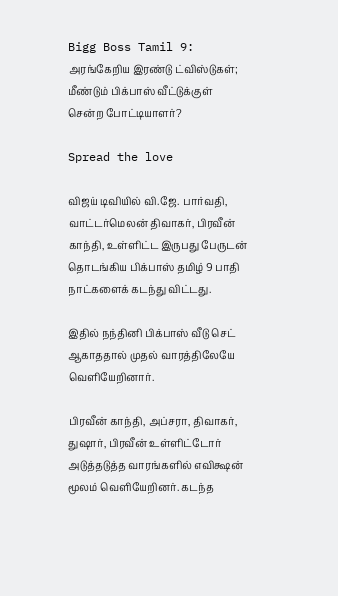Bigg Boss Tamil 9: அரங்கேறிய இரண்டு ட்விஸ்டுகள்; மீண்டும் பிக்பாஸ் வீட்டுக்குள் சென்ற போட்டியாளர்?

Spread the love

விஜய் டிவியில் வி.ஜே. பார்வதி, வாட்டர்மெலன் திவாகர், பிரவீன் காந்தி, உள்ளிட்ட இருபது பேருடன் தொடங்கிய பிக்பாஸ் தமிழ் 9 பாதி நாட்களைக் கடந்து விட்டது.

இதில் நந்தினி பிக்பாஸ் வீடு செட் ஆகாததால் முதல் வாரத்திலேயே வெளியேறினார்.

பிரவீன் காந்தி, அப்சரா, திவாகர், துஷார், பிரவீன் உள்ளிட்டோர் அடுத்தடுத்த வாரங்களில் எவிக்ஷன் மூலம் வெளியேறினர். கடந்த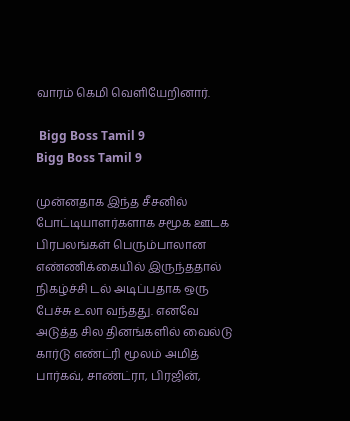வாரம் கெமி வெளியேறினார்.

 Bigg Boss Tamil 9
Bigg Boss Tamil 9

முன்னதாக இந்த சீசனில் போட்டியாளர்களாக சமூக ஊடக பிரபலங்கள் பெரும்பாலான எண்ணிக்கையில் இருந்ததால் நிகழ்ச்சி டல் அடிப்பதாக ஒரு பேச்சு உலா வந்தது. எனவே அடுத்த சில தினங்களில் வைல்டு கார்டு எண்ட்ரி மூலம் அமித் பார்கவ், சாண்ட்ரா, பிரஜின்,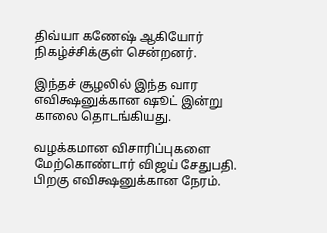திவ்யா கணேஷ் ஆகியோர் நிகழ்ச்சிக்குள் சென்றனர்.

இந்தச் சூழலில் இந்த வார எவிக்ஷனுக்கான ஷூட் இன்று காலை தொடங்கியது.

வழக்கமான விசாரிப்புகளை மேற்கொண்டார் விஜய் சேதுபதி. பிறகு எவிக்ஷனுக்கான நேரம்.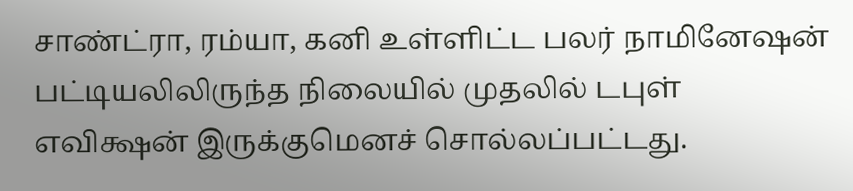சாண்ட்ரா, ரம்யா, கனி உள்ளிட்ட பலர் நாமினேஷன் பட்டியலிலிருந்த நிலையில் முதலில் டபுள் எவிக்ஷன் இருக்குமெனச் சொல்லப்பட்டது.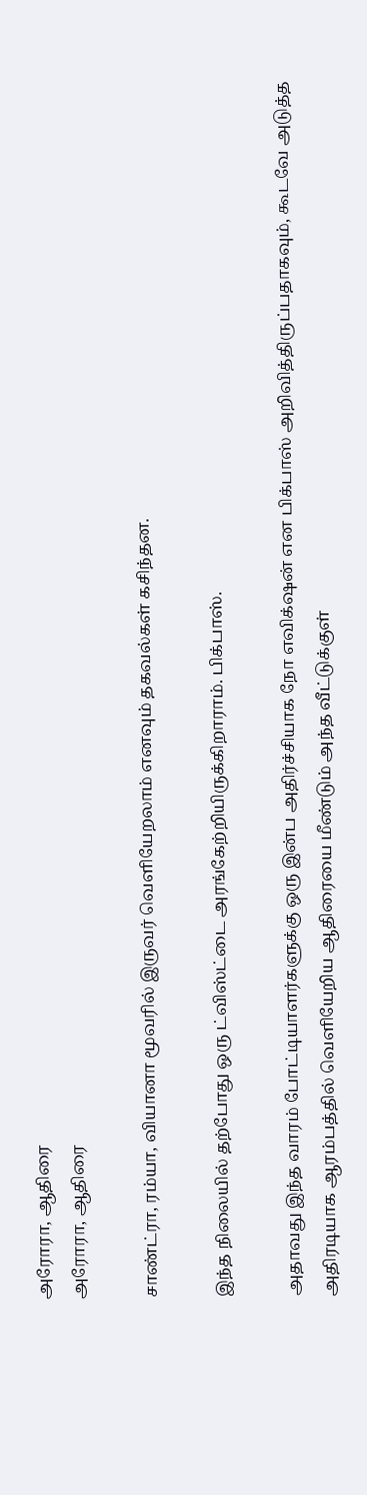அரோரா, ஆதிரை
அரோரா, ஆதிரை

சாண்ட்ரா, ரம்யா, வியானா மூவரில் இருவர் வெளியேறலாம் எனவும் தகவல்கள் கசிந்தன.

இந்த நிலையில் தற்போது ஒரு ட்விஸ்ட்டை அரங்கேற்றியிருக்கிறாராம். பிக்பாஸ்.

அதாவது இந்த வாரம் போட்டியாளர்களுக்கு ஒரு இன்ப அதிர்ச்சியாக நோ எவிக்‌ஷன் என பிக்பாஸ் அறிவித்திருப்பதாகவும், கூடவே அடுத்த அதிரடியாக ஆரம்பத்தில் வெளியேறிய ஆதிரையை மீண்டும் அந்த வீட்டுக்குள்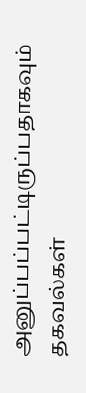அனுப்பப்பட்டிருப்பதாகவும் தகவல்கள்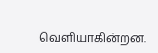வெளியாகின்றன.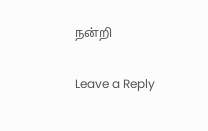நன்றி

Leave a Reply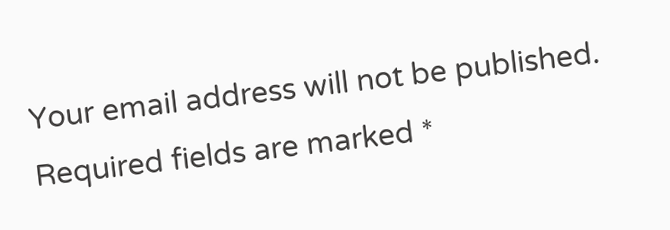Your email address will not be published. Required fields are marked *